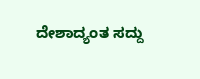ದೇಶಾದ್ಯಂತ ಸದ್ದು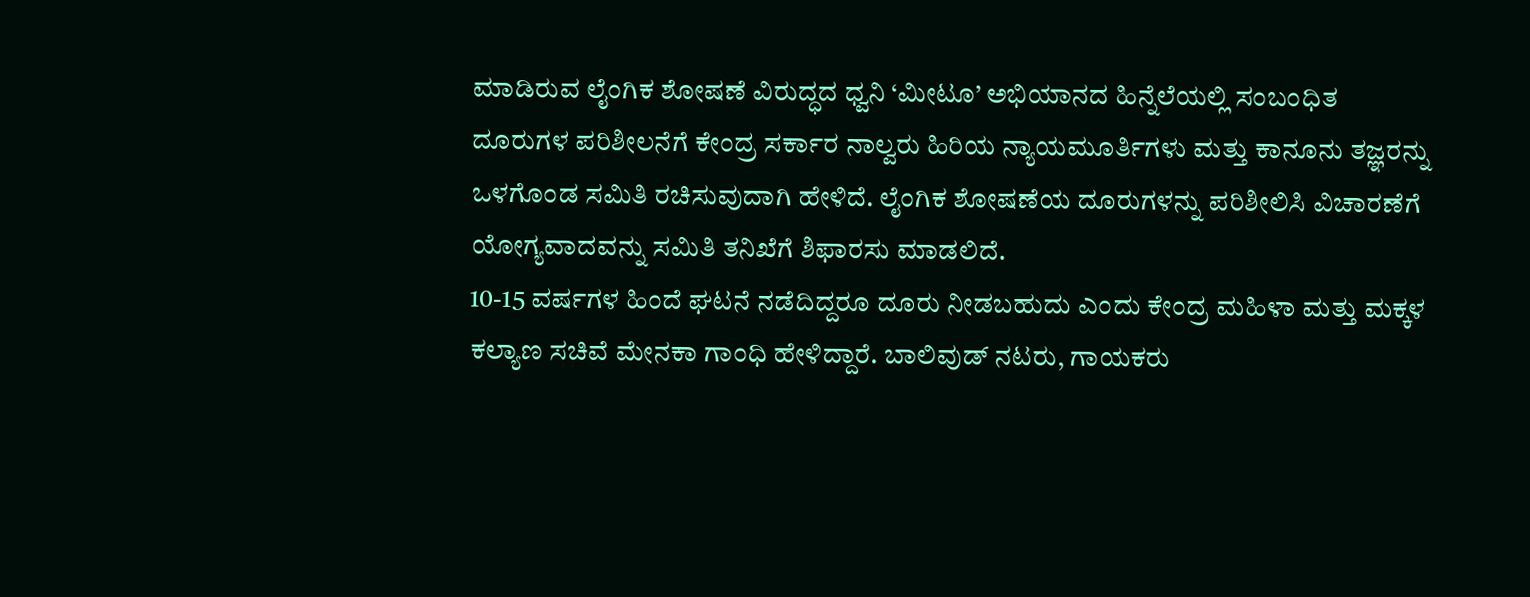ಮಾಡಿರುವ ಲೈಂಗಿಕ ಶೋಷಣೆ ವಿರುದ್ಧದ ಧ್ವನಿ ‘ಮೀಟೂ’ ಅಭಿಯಾನದ ಹಿನ್ನೆಲೆಯಲ್ಲಿ ಸಂಬಂಧಿತ ದೂರುಗಳ ಪರಿಶೀಲನೆಗೆ ಕೇಂದ್ರ ಸರ್ಕಾರ ನಾಲ್ವರು ಹಿರಿಯ ನ್ಯಾಯಮೂರ್ತಿಗಳು ಮತ್ತು ಕಾನೂನು ತಜ್ಞರನ್ನು ಒಳಗೊಂಡ ಸಮಿತಿ ರಚಿಸುವುದಾಗಿ ಹೇಳಿದೆ. ಲೈಂಗಿಕ ಶೋಷಣೆಯ ದೂರುಗಳನ್ನು ಪರಿಶೀಲಿಸಿ ವಿಚಾರಣೆಗೆ ಯೋಗ್ಯವಾದವನ್ನು ಸಮಿತಿ ತನಿಖೆಗೆ ಶಿಫಾರಸು ಮಾಡಲಿದೆ.
10-15 ವರ್ಷಗಳ ಹಿಂದೆ ಘಟನೆ ನಡೆದಿದ್ದರೂ ದೂರು ನೀಡಬಹುದು ಎಂದು ಕೇಂದ್ರ ಮಹಿಳಾ ಮತ್ತು ಮಕ್ಕಳ ಕಲ್ಯಾಣ ಸಚಿವೆ ಮೇನಕಾ ಗಾಂಧಿ ಹೇಳಿದ್ದಾರೆ. ಬಾಲಿವುಡ್ ನಟರು, ಗಾಯಕರು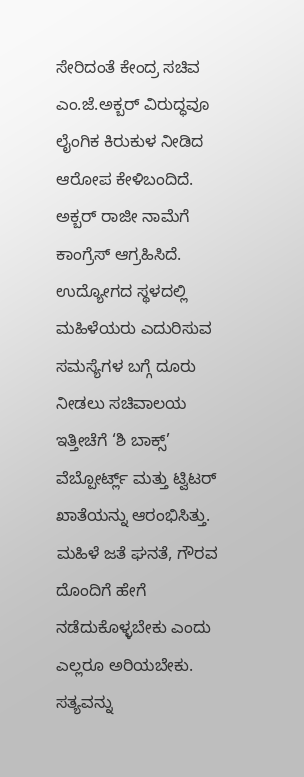ಸೇರಿದಂತೆ ಕೇಂದ್ರ ಸಚಿವ ಎಂ.ಜೆ.ಅಕ್ಬರ್ ವಿರುದ್ಧವೂ ಲೈಂಗಿಕ ಕಿರುಕುಳ ನೀಡಿದ ಆರೋಪ ಕೇಳಿಬಂದಿದೆ.
ಅಕ್ಬರ್ ರಾಜೀ ನಾಮೆಗೆ ಕಾಂಗ್ರೆಸ್ ಆಗ್ರಹಿಸಿದೆ. ಉದ್ಯೋಗದ ಸ್ಥಳದಲ್ಲಿ ಮಹಿಳೆಯರು ಎದುರಿಸುವ ಸಮಸ್ಯೆಗಳ ಬಗ್ಗೆ ದೂರು ನೀಡಲು ಸಚಿವಾಲಯ ಇತ್ತೀಚೆಗೆ ‘ಶಿ ಬಾಕ್ಸ್’ ವೆಬ್ಪೋರ್ಟ್ಲ್ ಮತ್ತು ಟ್ವಿಟರ್ ಖಾತೆಯನ್ನು ಆರಂಭಿಸಿತ್ತು.
ಮಹಿಳೆ ಜತೆ ಘನತೆ, ಗೌರವ ದೊಂದಿಗೆ ಹೇಗೆ ನಡೆದುಕೊಳ್ಳಬೇಕು ಎಂದು ಎಲ್ಲರೂ ಅರಿಯಬೇಕು. ಸತ್ಯವನ್ನು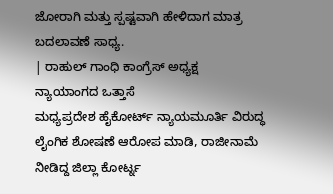ಜೋರಾಗಿ ಮತ್ತು ಸ್ಪಷ್ಟವಾಗಿ ಹೇಳಿದಾಗ ಮಾತ್ರ ಬದಲಾವಣೆ ಸಾಧ್ಯ.
| ರಾಹುಲ್ ಗಾಂಧಿ ಕಾಂಗ್ರೆಸ್ ಅಧ್ಯಕ್ಷ
ನ್ಯಾಯಾಂಗದ ಒತ್ತಾಸೆ
ಮಧ್ಯಪ್ರದೇಶ ಹೈಕೋರ್ಟ್ ನ್ಯಾಯಮೂರ್ತಿ ವಿರುದ್ಧ ಲೈಂಗಿಕ ಶೋಷಣೆ ಆರೋಪ ಮಾಡಿ, ರಾಜೀನಾಮೆ ನೀಡಿದ್ದ ಜಿಲ್ಲಾ ಕೋರ್ಟ್ನ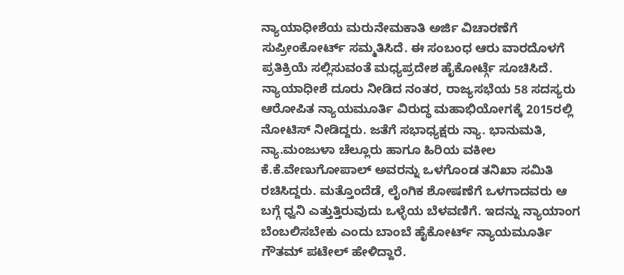ನ್ಯಾಯಾಧೀಶೆಯ ಮರುನೇಮಕಾತಿ ಅರ್ಜಿ ವಿಚಾರಣೆಗೆ ಸುಪ್ರೀಂಕೋರ್ಟ್ ಸಮ್ಮತಿಸಿದೆ. ಈ ಸಂಬಂಧ ಆರು ವಾರದೊಳಗೆ ಪ್ರತಿಕ್ರಿಯೆ ಸಲ್ಲಿಸುವಂತೆ ಮಧ್ಯಪ್ರದೇಶ ಹೈಕೋರ್ಟ್ಗೆ ಸೂಚಿಸಿದೆ. ನ್ಯಾಯಾಧೀಶೆ ದೂರು ನೀಡಿದ ನಂತರ, ರಾಜ್ಯಸಭೆಯ 58 ಸದಸ್ಯರು ಆರೋಪಿತ ನ್ಯಾಯಮೂರ್ತಿ ವಿರುದ್ಧ ಮಹಾಭಿಯೋಗಕ್ಕೆ 2015ರಲ್ಲಿ ನೋಟಿಸ್ ನೀಡಿದ್ದರು. ಜತೆಗೆ ಸಭಾಧ್ಯಕ್ಷರು ನ್ಯಾ. ಭಾನುಮತಿ, ನ್ಯಾ.ಮಂಜುಳಾ ಚೆಲ್ಲೂರು ಹಾಗೂ ಹಿರಿಯ ವಕೀಲ ಕೆ.ಕೆ.ವೇಣುಗೋಪಾಲ್ ಅವರನ್ನು ಒಳಗೊಂಡ ತನಿಖಾ ಸಮಿತಿ ರಚಿಸಿದ್ದರು. ಮತ್ತೊಂದೆಡೆ, ಲೈಂಗಿಕ ಶೋಷಣೆಗೆ ಒಳಗಾದವರು ಆ ಬಗ್ಗೆ ಧ್ವನಿ ಎತ್ತುತ್ತಿರುವುದು ಒಳ್ಳೆಯ ಬೆಳವಣಿಗೆ. ಇದನ್ನು ನ್ಯಾಯಾಂಗ ಬೆಂಬಲಿಸಬೇಕು ಎಂದು ಬಾಂಬೆ ಹೈಕೋರ್ಟ್ ನ್ಯಾಯಮೂರ್ತಿ ಗೌತಮ್ ಪಟೇಲ್ ಹೇಳಿದ್ದಾರೆ.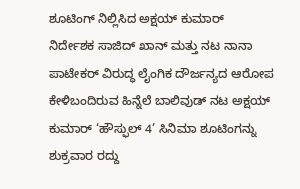ಶೂಟಿಂಗ್ ನಿಲ್ಲಿಸಿದ ಅಕ್ಷಯ್ ಕುಮಾರ್
ನಿರ್ದೇಶಕ ಸಾಜಿದ್ ಖಾನ್ ಮತ್ತು ನಟ ನಾನಾ ಪಾಟೇಕರ್ ವಿರುದ್ಧ ಲೈಂಗಿಕ ದೌರ್ಜನ್ಯದ ಆರೋಪ ಕೇಳಿಬಂದಿರುವ ಹಿನ್ನೆಲೆ ಬಾಲಿವುಡ್ ನಟ ಅಕ್ಷಯ್ ಕುಮಾರ್ ‘ಹೌಸ್ಫುಲ್ 4’ ಸಿನಿಮಾ ಶೂಟಿಂಗನ್ನು ಶುಕ್ರವಾರ ರದ್ದು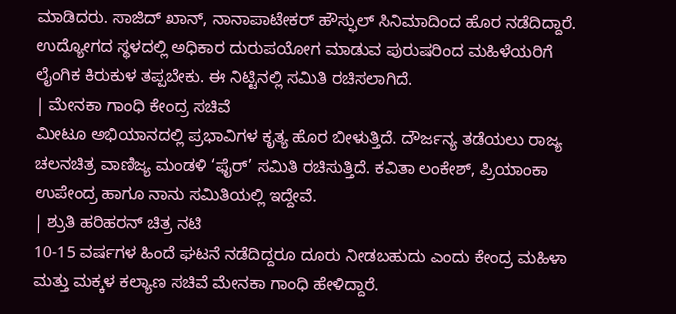ಮಾಡಿದರು. ಸಾಜಿದ್ ಖಾನ್, ನಾನಾಪಾಟೇಕರ್ ಹೌಸ್ಫುಲ್ ಸಿನಿಮಾದಿಂದ ಹೊರ ನಡೆದಿದ್ದಾರೆ.
ಉದ್ಯೋಗದ ಸ್ಥಳದಲ್ಲಿ ಅಧಿಕಾರ ದುರುಪಯೋಗ ಮಾಡುವ ಪುರುಷರಿಂದ ಮಹಿಳೆಯರಿಗೆ ಲೈಂಗಿಕ ಕಿರುಕುಳ ತಪ್ಪಬೇಕು. ಈ ನಿಟ್ಟಿನಲ್ಲಿ ಸಮಿತಿ ರಚಿಸಲಾಗಿದೆ.
| ಮೇನಕಾ ಗಾಂಧಿ ಕೇಂದ್ರ ಸಚಿವೆ
ಮೀಟೂ ಅಭಿಯಾನದಲ್ಲಿ ಪ್ರಭಾವಿಗಳ ಕೃತ್ಯ ಹೊರ ಬೀಳುತ್ತಿದೆ. ದೌರ್ಜನ್ಯ ತಡೆಯಲು ರಾಜ್ಯ ಚಲನಚಿತ್ರ ವಾಣಿಜ್ಯ ಮಂಡಳಿ ‘ಫೈರ್’ ಸಮಿತಿ ರಚಿಸುತ್ತಿದೆ. ಕವಿತಾ ಲಂಕೇಶ್, ಪ್ರಿಯಾಂಕಾ ಉಪೇಂದ್ರ ಹಾಗೂ ನಾನು ಸಮಿತಿಯಲ್ಲಿ ಇದ್ದೇವೆ.
| ಶ್ರುತಿ ಹರಿಹರನ್ ಚಿತ್ರ ನಟಿ
10-15 ವರ್ಷಗಳ ಹಿಂದೆ ಘಟನೆ ನಡೆದಿದ್ದರೂ ದೂರು ನೀಡಬಹುದು ಎಂದು ಕೇಂದ್ರ ಮಹಿಳಾ ಮತ್ತು ಮಕ್ಕಳ ಕಲ್ಯಾಣ ಸಚಿವೆ ಮೇನಕಾ ಗಾಂಧಿ ಹೇಳಿದ್ದಾರೆ.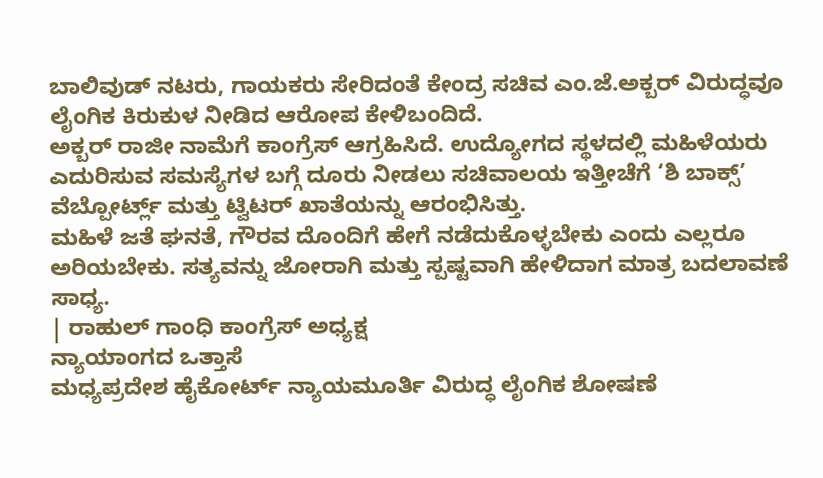ಬಾಲಿವುಡ್ ನಟರು, ಗಾಯಕರು ಸೇರಿದಂತೆ ಕೇಂದ್ರ ಸಚಿವ ಎಂ.ಜೆ.ಅಕ್ಬರ್ ವಿರುದ್ಧವೂ ಲೈಂಗಿಕ ಕಿರುಕುಳ ನೀಡಿದ ಆರೋಪ ಕೇಳಿಬಂದಿದೆ.
ಅಕ್ಬರ್ ರಾಜೀ ನಾಮೆಗೆ ಕಾಂಗ್ರೆಸ್ ಆಗ್ರಹಿಸಿದೆ. ಉದ್ಯೋಗದ ಸ್ಥಳದಲ್ಲಿ ಮಹಿಳೆಯರು ಎದುರಿಸುವ ಸಮಸ್ಯೆಗಳ ಬಗ್ಗೆ ದೂರು ನೀಡಲು ಸಚಿವಾಲಯ ಇತ್ತೀಚೆಗೆ ‘ಶಿ ಬಾಕ್ಸ್’ ವೆಬ್ಪೋರ್ಟ್ಲ್ ಮತ್ತು ಟ್ವಿಟರ್ ಖಾತೆಯನ್ನು ಆರಂಭಿಸಿತ್ತು.
ಮಹಿಳೆ ಜತೆ ಘನತೆ, ಗೌರವ ದೊಂದಿಗೆ ಹೇಗೆ ನಡೆದುಕೊಳ್ಳಬೇಕು ಎಂದು ಎಲ್ಲರೂ ಅರಿಯಬೇಕು. ಸತ್ಯವನ್ನು ಜೋರಾಗಿ ಮತ್ತು ಸ್ಪಷ್ಟವಾಗಿ ಹೇಳಿದಾಗ ಮಾತ್ರ ಬದಲಾವಣೆ ಸಾಧ್ಯ.
| ರಾಹುಲ್ ಗಾಂಧಿ ಕಾಂಗ್ರೆಸ್ ಅಧ್ಯಕ್ಷ
ನ್ಯಾಯಾಂಗದ ಒತ್ತಾಸೆ
ಮಧ್ಯಪ್ರದೇಶ ಹೈಕೋರ್ಟ್ ನ್ಯಾಯಮೂರ್ತಿ ವಿರುದ್ಧ ಲೈಂಗಿಕ ಶೋಷಣೆ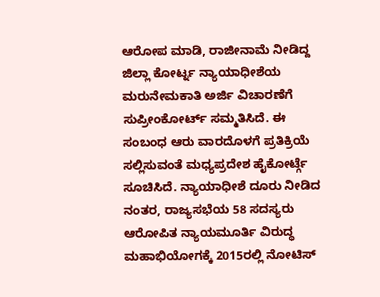ಆರೋಪ ಮಾಡಿ, ರಾಜೀನಾಮೆ ನೀಡಿದ್ದ ಜಿಲ್ಲಾ ಕೋರ್ಟ್ನ ನ್ಯಾಯಾಧೀಶೆಯ ಮರುನೇಮಕಾತಿ ಅರ್ಜಿ ವಿಚಾರಣೆಗೆ ಸುಪ್ರೀಂಕೋರ್ಟ್ ಸಮ್ಮತಿಸಿದೆ. ಈ ಸಂಬಂಧ ಆರು ವಾರದೊಳಗೆ ಪ್ರತಿಕ್ರಿಯೆ ಸಲ್ಲಿಸುವಂತೆ ಮಧ್ಯಪ್ರದೇಶ ಹೈಕೋರ್ಟ್ಗೆ ಸೂಚಿಸಿದೆ. ನ್ಯಾಯಾಧೀಶೆ ದೂರು ನೀಡಿದ ನಂತರ, ರಾಜ್ಯಸಭೆಯ 58 ಸದಸ್ಯರು ಆರೋಪಿತ ನ್ಯಾಯಮೂರ್ತಿ ವಿರುದ್ಧ ಮಹಾಭಿಯೋಗಕ್ಕೆ 2015ರಲ್ಲಿ ನೋಟಿಸ್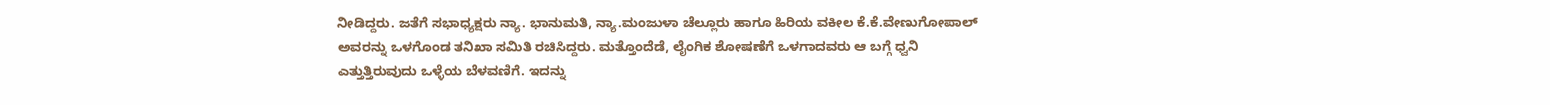ನೀಡಿದ್ದರು. ಜತೆಗೆ ಸಭಾಧ್ಯಕ್ಷರು ನ್ಯಾ. ಭಾನುಮತಿ, ನ್ಯಾ.ಮಂಜುಳಾ ಚೆಲ್ಲೂರು ಹಾಗೂ ಹಿರಿಯ ವಕೀಲ ಕೆ.ಕೆ.ವೇಣುಗೋಪಾಲ್ ಅವರನ್ನು ಒಳಗೊಂಡ ತನಿಖಾ ಸಮಿತಿ ರಚಿಸಿದ್ದರು. ಮತ್ತೊಂದೆಡೆ, ಲೈಂಗಿಕ ಶೋಷಣೆಗೆ ಒಳಗಾದವರು ಆ ಬಗ್ಗೆ ಧ್ವನಿ ಎತ್ತುತ್ತಿರುವುದು ಒಳ್ಳೆಯ ಬೆಳವಣಿಗೆ. ಇದನ್ನು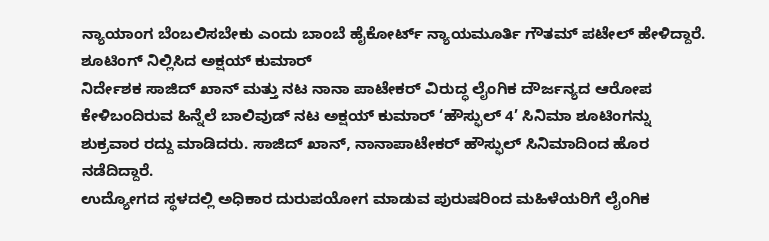ನ್ಯಾಯಾಂಗ ಬೆಂಬಲಿಸಬೇಕು ಎಂದು ಬಾಂಬೆ ಹೈಕೋರ್ಟ್ ನ್ಯಾಯಮೂರ್ತಿ ಗೌತಮ್ ಪಟೇಲ್ ಹೇಳಿದ್ದಾರೆ.
ಶೂಟಿಂಗ್ ನಿಲ್ಲಿಸಿದ ಅಕ್ಷಯ್ ಕುಮಾರ್
ನಿರ್ದೇಶಕ ಸಾಜಿದ್ ಖಾನ್ ಮತ್ತು ನಟ ನಾನಾ ಪಾಟೇಕರ್ ವಿರುದ್ಧ ಲೈಂಗಿಕ ದೌರ್ಜನ್ಯದ ಆರೋಪ ಕೇಳಿಬಂದಿರುವ ಹಿನ್ನೆಲೆ ಬಾಲಿವುಡ್ ನಟ ಅಕ್ಷಯ್ ಕುಮಾರ್ ‘ಹೌಸ್ಫುಲ್ 4’ ಸಿನಿಮಾ ಶೂಟಿಂಗನ್ನು ಶುಕ್ರವಾರ ರದ್ದು ಮಾಡಿದರು. ಸಾಜಿದ್ ಖಾನ್, ನಾನಾಪಾಟೇಕರ್ ಹೌಸ್ಫುಲ್ ಸಿನಿಮಾದಿಂದ ಹೊರ ನಡೆದಿದ್ದಾರೆ.
ಉದ್ಯೋಗದ ಸ್ಥಳದಲ್ಲಿ ಅಧಿಕಾರ ದುರುಪಯೋಗ ಮಾಡುವ ಪುರುಷರಿಂದ ಮಹಿಳೆಯರಿಗೆ ಲೈಂಗಿಕ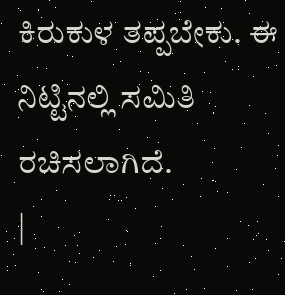ಕಿರುಕುಳ ತಪ್ಪಬೇಕು. ಈ ನಿಟ್ಟಿನಲ್ಲಿ ಸಮಿತಿ ರಚಿಸಲಾಗಿದೆ.
|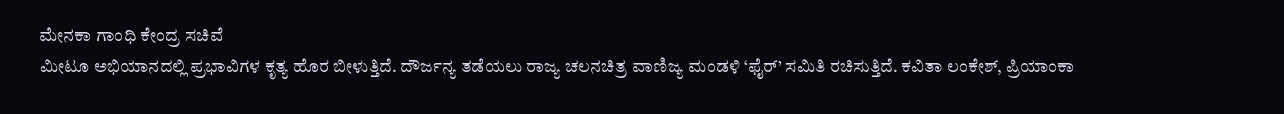ಮೇನಕಾ ಗಾಂಧಿ ಕೇಂದ್ರ ಸಚಿವೆ
ಮೀಟೂ ಅಭಿಯಾನದಲ್ಲಿ ಪ್ರಭಾವಿಗಳ ಕೃತ್ಯ ಹೊರ ಬೀಳುತ್ತಿದೆ. ದೌರ್ಜನ್ಯ ತಡೆಯಲು ರಾಜ್ಯ ಚಲನಚಿತ್ರ ವಾಣಿಜ್ಯ ಮಂಡಳಿ ‘ಫೈರ್’ ಸಮಿತಿ ರಚಿಸುತ್ತಿದೆ. ಕವಿತಾ ಲಂಕೇಶ್, ಪ್ರಿಯಾಂಕಾ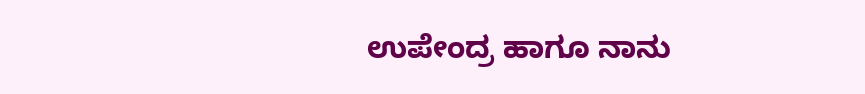ಉಪೇಂದ್ರ ಹಾಗೂ ನಾನು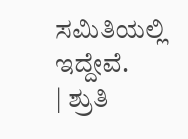ಸಮಿತಿಯಲ್ಲಿ ಇದ್ದೇವೆ.
| ಶ್ರುತಿ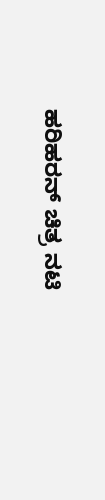ಹರಿಹರನ್ ಚಿತ್ರ ನಟಿ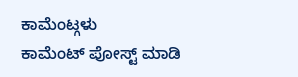ಕಾಮೆಂಟ್ಗಳು
ಕಾಮೆಂಟ್ ಪೋಸ್ಟ್ ಮಾಡಿ